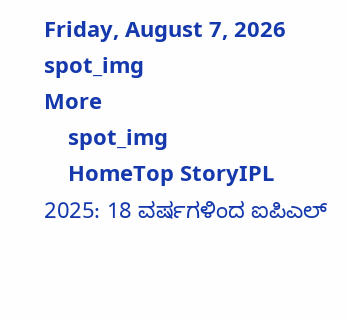Friday, August 7, 2026
spot_img
More
    spot_img
    HomeTop StoryIPL 2025: 18 ವರ್ಷಗಳಿಂದ ಐಪಿಎಲ್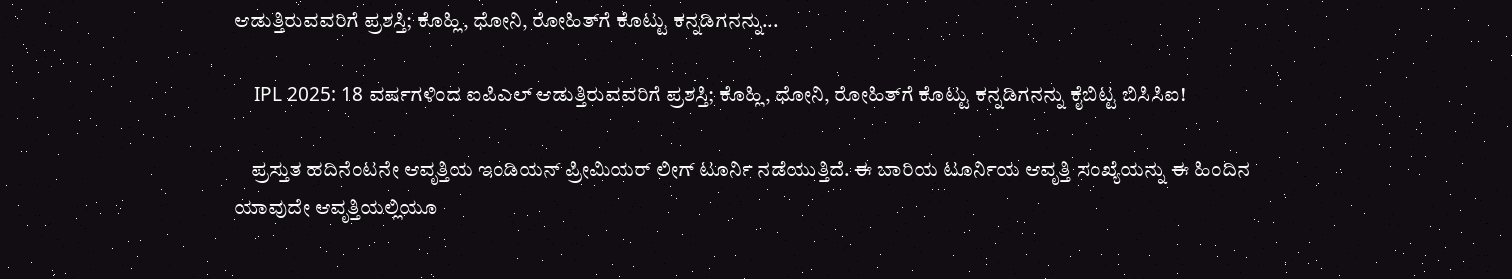ಆಡುತ್ತಿರುವವರಿಗೆ ಪ್ರಶಸ್ತಿ; ಕೊಹ್ಲಿ, ಧೋನಿ, ರೋಹಿತ್‌ಗೆ ಕೊಟ್ಟು ಕನ್ನಡಿಗನನ್ನು...

    IPL 2025: 18 ವರ್ಷಗಳಿಂದ ಐಪಿಎಲ್ ಆಡುತ್ತಿರುವವರಿಗೆ ಪ್ರಶಸ್ತಿ; ಕೊಹ್ಲಿ, ಧೋನಿ, ರೋಹಿತ್‌ಗೆ ಕೊಟ್ಟು ಕನ್ನಡಿಗನನ್ನು ಕೈಬಿಟ್ಟ ಬಿಸಿಸಿಐ!

    ಪ್ರಸ್ತುತ ಹದಿನೆಂಟನೇ ಆವೃತ್ತಿಯ ಇಂಡಿಯನ್ ಪ್ರೀಮಿಯರ್ ಲೀಗ್ ಟೂರ್ನಿ ನಡೆಯುತ್ತಿದೆ. ಈ ಬಾರಿಯ ಟೂರ್ನಿಯ ಆವೃತ್ತಿ ಸಂಖ್ಯೆಯನ್ನು ಈ ಹಿಂದಿನ ಯಾವುದೇ ಆವೃತ್ತಿಯಲ್ಲಿಯೂ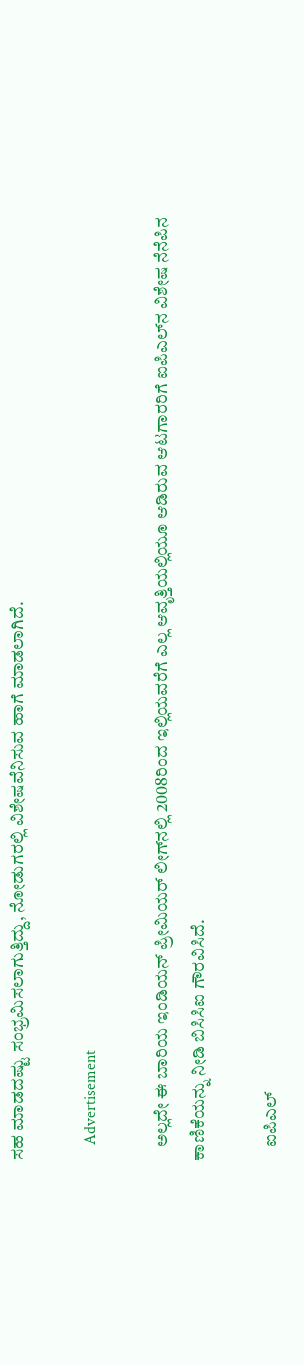ಸಹ ಮಾಡದಷ್ಟು ಸಂಭ್ರಮಿಸಲಾಗುತ್ತಿದ್ದು, ನೋಡುಗರಲ್ಲಿ ವಿಶೇಷವೆನಿಸುವ ಹಾಗೆ ಮಾಡಲಾಗಿದೆ.

    Advertisement

    ಅಲ್ಲದೇ ಈ ಬಾರಿಯ ಇಂಡಿಯನ್ ಪ್ರೀಮಿಯರ್ ಲೀಗ್‌ನಲ್ಲಿ 2008ರಿಂದ ಇಲ್ಲಿಯವರೆಗೆ ಎಲ್ಲ ಆವೃತ್ತಿಯಲ್ಲಿಯೂ ಆಡಿರುವ ಆಟಗಾರರಿಗೆ ಐಪಿಎಲ್‌ನ ವಿಶೇಷ ನೆನೆಪಿನ ಕಾಣಿಕೆಯನ್ನು ನೀಡಿ ಬಿಸಿಸಿಐ ಗೌರವಿಸಿದೆ.

    ಐಪಿಎಲ್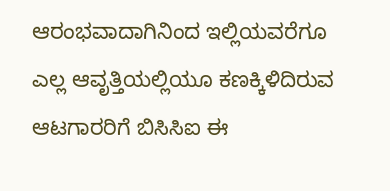ಆರಂಭವಾದಾಗಿನಿಂದ ಇಲ್ಲಿಯವರೆಗೂ ಎಲ್ಲ ಆವೃತ್ತಿಯಲ್ಲಿಯೂ ಕಣಕ್ಕಿಳಿದಿರುವ ಆಟಗಾರರಿಗೆ ಬಿಸಿಸಿಐ ಈ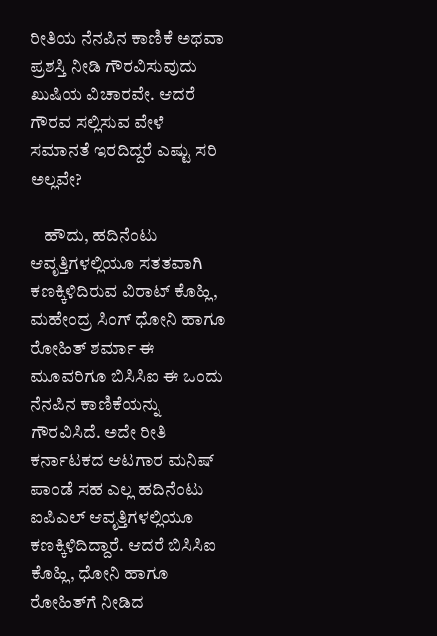ರೀತಿಯ ನೆನಪಿನ ಕಾಣಿಕೆ ಅಥವಾ ಪ್ರಶಸ್ತಿ ನೀಡಿ ಗೌರವಿಸುವುದು ಖುಷಿಯ ವಿಚಾರವೇ. ಆದರೆ ಗೌರವ ಸಲ್ಲಿಸುವ ವೇಳೆ ಸಮಾನತೆ ಇರದಿದ್ದರೆ ಎಷ್ಟು ಸರಿ ಅಲ್ಲವೇ?

    ಹೌದು, ಹದಿನೆಂಟು ಆವೃತ್ತಿಗಳಲ್ಲಿಯೂ ಸತತವಾಗಿ ಕಣಕ್ಕಿಳಿದಿರುವ ವಿರಾಟ್ ಕೊಹ್ಲಿ, ಮಹೇಂದ್ರ ಸಿಂಗ್ ಧೋನಿ ಹಾಗೂ ರೋಹಿತ್ ಶರ್ಮಾ ಈ ಮೂವರಿಗೂ ಬಿಸಿಸಿಐ ಈ ಒಂದು ನೆನಪಿನ ಕಾಣಿಕೆಯನ್ನು ಗೌರವಿಸಿದೆ. ಅದೇ ರೀತಿ ಕರ್ನಾಟಕದ ಆಟಗಾರ ಮನಿಷ್ ಪಾಂಡೆ ಸಹ ಎಲ್ಲ ಹದಿನೆಂಟು ಐಪಿಎಲ್ ಆವೃತ್ತಿಗಳಲ್ಲಿಯೂ ಕಣಕ್ಕಿಳಿದಿದ್ದಾರೆ. ಆದರೆ ಬಿಸಿಸಿಐ ಕೊಹ್ಲಿ, ಧೋನಿ ಹಾಗೂ ರೋಹಿತ್‌ಗೆ ನೀಡಿದ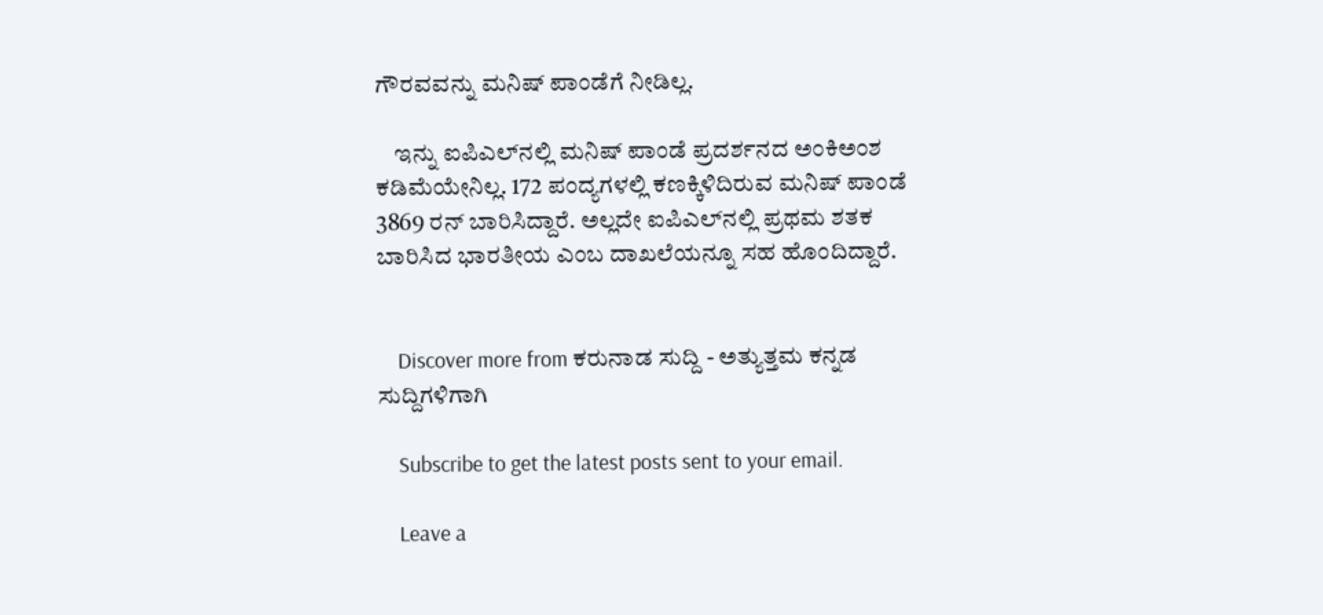ಗೌರವವನ್ನು ಮನಿಷ್ ಪಾಂಡೆಗೆ ನೀಡಿಲ್ಲ.

    ಇನ್ನು ಐಪಿಎಲ್‌ನಲ್ಲಿ ಮನಿಷ್ ಪಾಂಡೆ ಪ್ರದರ್ಶನದ ಅಂಕಿಅಂಶ ಕಡಿಮೆಯೇನಿಲ್ಲ. 172 ಪಂದ್ಯಗಳಲ್ಲಿ ಕಣಕ್ಕಿಳಿದಿರುವ ಮನಿಷ್ ಪಾಂಡೆ 3869 ರನ್ ಬಾರಿಸಿದ್ದಾರೆ. ಅಲ್ಲದೇ ಐಪಿಎಲ್‌ನಲ್ಲಿ ಪ್ರಥಮ ಶತಕ ಬಾರಿಸಿದ ಭಾರತೀಯ ಎಂಬ ದಾಖಲೆಯನ್ನೂ ಸಹ ಹೊಂದಿದ್ದಾರೆ.


    Discover more from ಕರುನಾಡ ಸುದ್ದಿ - ಅತ್ಯುತ್ತಮ ಕನ್ನಡ ಸುದ್ದಿಗಳಿಗಾಗಿ

    Subscribe to get the latest posts sent to your email.

    Leave a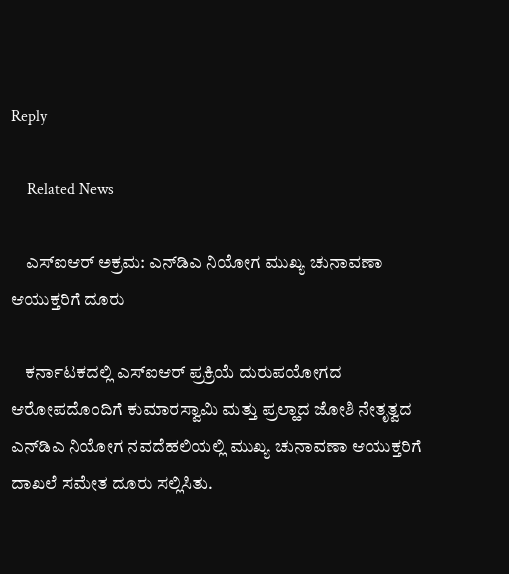Reply

    Related News

    ಎಸ್‌ಐಆರ್ ಅಕ್ರಮ: ಎನ್‌ಡಿಎ ನಿಯೋಗ ಮುಖ್ಯ ಚುನಾವಣಾ ಆಯುಕ್ತರಿಗೆ ದೂರು

    ಕರ್ನಾಟಕದಲ್ಲಿ ಎಸ್‌ಐಆರ್ ಪ್ರಕ್ರಿಯೆ ದುರುಪಯೋಗದ ಆರೋಪದೊಂದಿಗೆ ಕುಮಾರಸ್ವಾಮಿ ಮತ್ತು ಪ್ರಲ್ಹಾದ ಜೋಶಿ ನೇತೃತ್ವದ ಎನ್‌ಡಿಎ ನಿಯೋಗ ನವದೆಹಲಿಯಲ್ಲಿ ಮುಖ್ಯ ಚುನಾವಣಾ ಆಯುಕ್ತರಿಗೆ ದಾಖಲೆ ಸಮೇತ ದೂರು ಸಲ್ಲಿಸಿತು.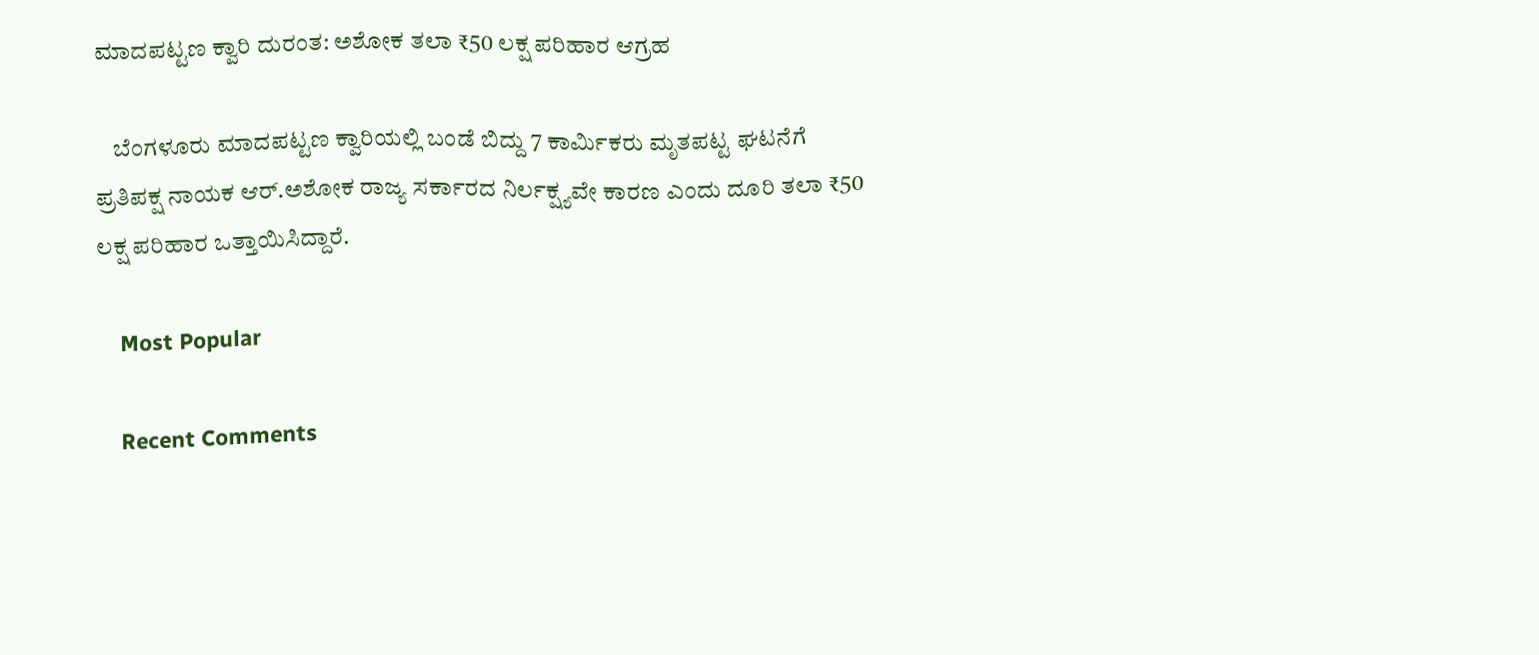ಮಾದಪಟ್ಟಣ ಕ್ವಾರಿ ದುರಂತ: ಅಶೋಕ ತಲಾ ₹50 ಲಕ್ಷ ಪರಿಹಾರ ಆಗ್ರಹ

    ಬೆಂಗಳೂರು ಮಾದಪಟ್ಟಣ ಕ್ವಾರಿಯಲ್ಲಿ ಬಂಡೆ ಬಿದ್ದು 7 ಕಾರ್ಮಿಕರು ಮೃತಪಟ್ಟ ಘಟನೆಗೆ ಪ್ರತಿಪಕ್ಷ ನಾಯಕ ಆರ್.ಅಶೋಕ ರಾಜ್ಯ ಸರ್ಕಾರದ ನಿರ್ಲಕ್ಷ್ಯವೇ ಕಾರಣ ಎಂದು ದೂರಿ ತಲಾ ₹50 ಲಕ್ಷ ಪರಿಹಾರ ಒತ್ತಾಯಿಸಿದ್ದಾರೆ.

    Most Popular

    Recent Comments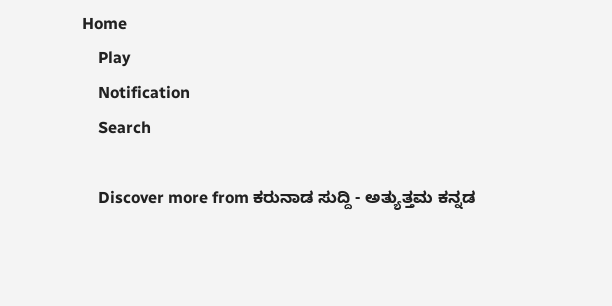Home
    Play
    Notification
    Search

    Discover more from ಕರುನಾಡ ಸುದ್ದಿ - ಅತ್ಯುತ್ತಮ ಕನ್ನಡ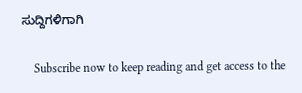ಸುದ್ದಿಗಳಿಗಾಗಿ

    Subscribe now to keep reading and get access to the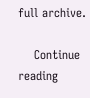full archive.

    Continue reading